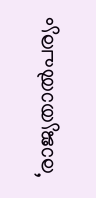‘രാജ്യതാൽപര്യം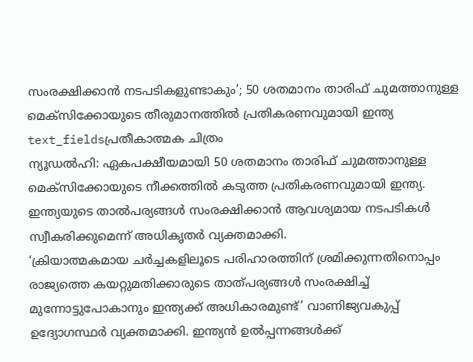സംരക്ഷിക്കാൻ നടപടികളുണ്ടാകും’; 50 ശതമാനം താരിഫ് ചുമത്താനുള്ള മെക്സിക്കോയുടെ തീരുമാനത്തിൽ പ്രതികരണവുമായി ഇന്ത്യ
text_fieldsപ്രതീകാത്മക ചിത്രം
ന്യൂഡൽഹി: ഏകപക്ഷീയമായി 50 ശതമാനം താരിഫ് ചുമത്താനുള്ള മെക്സിക്കോയുടെ നീക്കത്തിൽ കടുത്ത പ്രതികരണവുമായി ഇന്ത്യ. ഇന്ത്യയുടെ താൽപര്യങ്ങൾ സംരക്ഷിക്കാൻ ആവശ്യമായ നടപടികൾ സ്വീകരിക്കുമെന്ന് അധികൃതർ വ്യക്തമാക്കി.
‘ക്രിയാത്മകമായ ചർച്ചകളിലൂടെ പരിഹാരത്തിന് ശ്രമിക്കുന്നതിനൊപ്പം രാജ്യത്തെ കയറ്റുമതിക്കാരുടെ താത്പര്യങ്ങൾ സംരക്ഷിച്ച് മുന്നോട്ടുപോകാനും ഇന്ത്യക്ക് അധികാരമുണ്ട്’ വാണിജ്യവകുപ്പ് ഉദ്യോഗസ്ഥർ വ്യക്തമാക്കി. ഇന്ത്യൻ ഉൽപ്പന്നങ്ങൾക്ക്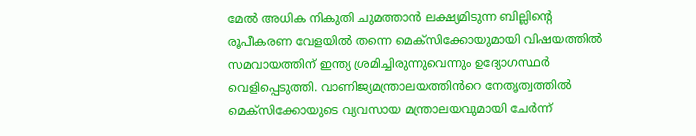മേൽ അധിക നികുതി ചുമത്താൻ ലക്ഷ്യമിടുന്ന ബില്ലിന്റെ രൂപീകരണ വേളയിൽ തന്നെ മെക്സിക്കോയുമായി വിഷയത്തിൽ സമവായത്തിന് ഇന്ത്യ ശ്രമിച്ചിരുന്നുവെന്നും ഉദ്യോഗസ്ഥർ വെളിപ്പെടുത്തി. വാണിജ്യമന്ത്രാലയത്തിൻറെ നേതൃത്വത്തിൽ മെക്സിക്കോയുടെ വ്യവസായ മന്ത്രാലയവുമായി ചേർന്ന്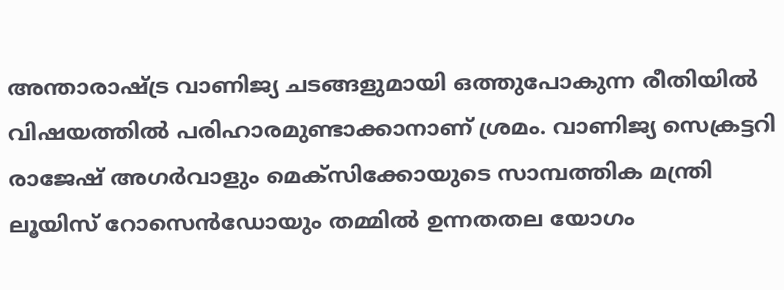അന്താരാഷ്ട്ര വാണിജ്യ ചടങ്ങളുമായി ഒത്തുപോകുന്ന രീതിയിൽ വിഷയത്തിൽ പരിഹാരമുണ്ടാക്കാനാണ് ശ്രമം. വാണിജ്യ സെക്രട്ടറി രാജേഷ് അഗർവാളും മെക്സിക്കോയുടെ സാമ്പത്തിക മന്ത്രി ലൂയിസ് റോസെൻഡോയും തമ്മിൽ ഉന്നതതല യോഗം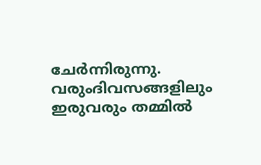ചേർന്നിരുന്നു. വരുംദിവസങ്ങളിലും ഇരുവരും തമ്മിൽ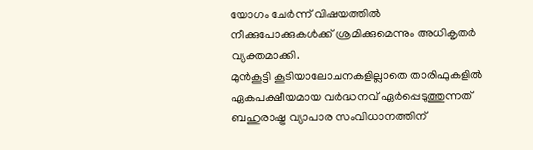യോഗം ചേർന്ന് വിഷയത്തിൽ നീക്കുപോക്കുകൾക്ക് ശ്രമിക്കുമെന്നും അധികൃതർ വ്യക്തമാക്കി.
മുൻകൂട്ടി കൂടിയാലോചനകളില്ലാതെ താരിഫുകളിൽ ഏകപക്ഷീയമായ വർദ്ധനവ് ഏർപ്പെടുത്തുന്നത് ബഹുരാഷ്ട്ര വ്യാപാര സംവിധാനത്തിന്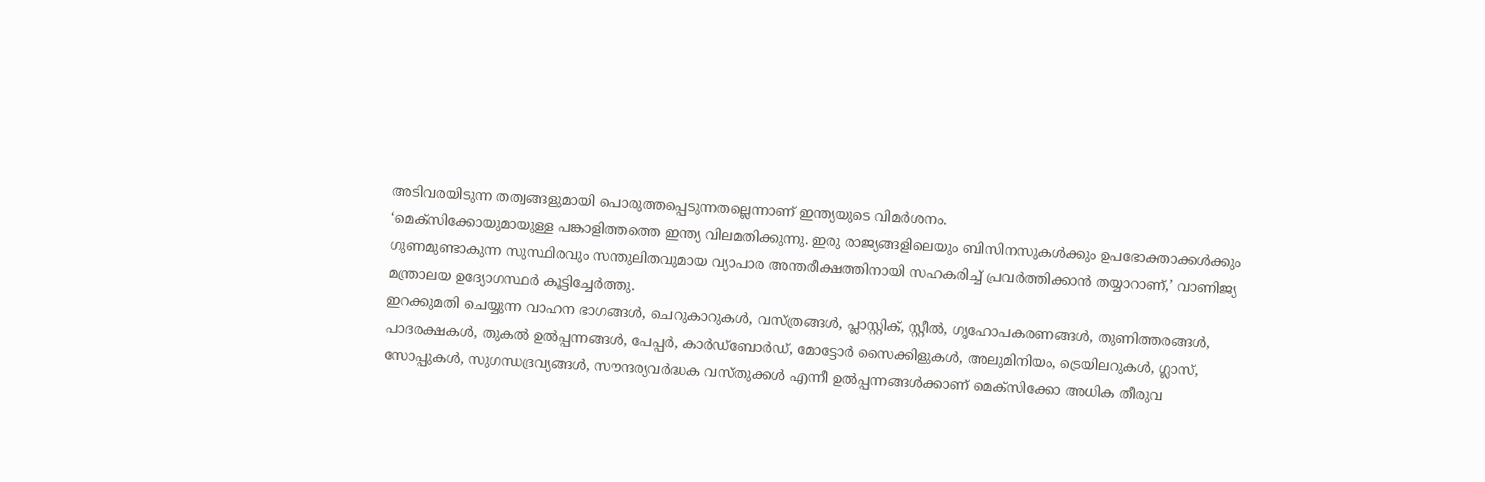അടിവരയിടുന്ന തത്വങ്ങളുമായി പൊരുത്തപ്പെടുന്നതല്ലെന്നാണ് ഇന്ത്യയുടെ വിമർശനം.
‘മെക്സിക്കോയുമായുള്ള പങ്കാളിത്തത്തെ ഇന്ത്യ വിലമതിക്കുന്നു. ഇരു രാജ്യങ്ങളിലെയും ബിസിനസുകൾക്കും ഉപഭോക്താക്കൾക്കും ഗുണമുണ്ടാകുന്ന സുസ്ഥിരവും സന്തുലിതവുമായ വ്യാപാര അന്തരീക്ഷത്തിനായി സഹകരിച്ച് പ്രവർത്തിക്കാൻ തയ്യാറാണ്,’ വാണിജ്യ മന്ത്രാലയ ഉദ്യോഗസ്ഥർ കൂട്ടിച്ചേർത്തു.
ഇറക്കുമതി ചെയ്യുന്ന വാഹന ഭാഗങ്ങൾ, ചെറുകാറുകൾ, വസ്ത്രങ്ങൾ, പ്ലാസ്റ്റിക്, സ്റ്റീൽ, ഗൃഹോപകരണങ്ങൾ, തുണിത്തരങ്ങൾ, പാദരക്ഷകൾ, തുകൽ ഉൽപ്പന്നങ്ങൾ, പേപ്പർ, കാർഡ്ബോർഡ്, മോട്ടോർ സൈക്കിളുകൾ, അലുമിനിയം, ട്രെയിലറുകൾ, ഗ്ലാസ്, സോപ്പുകൾ, സുഗന്ധദ്രവ്യങ്ങൾ, സൗന്ദര്യവർദ്ധക വസ്തുക്കൾ എന്നീ ഉൽപ്പന്നങ്ങൾക്കാണ് മെക്സിക്കോ അധിക തീരുവ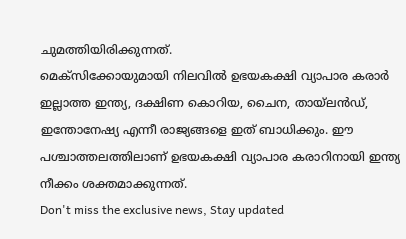ചുമത്തിയിരിക്കുന്നത്.
മെക്സിക്കോയുമായി നിലവിൽ ഉഭയകക്ഷി വ്യാപാര കരാർ ഇല്ലാത്ത ഇന്ത്യ, ദക്ഷിണ കൊറിയ, ചൈന, തായ്ലൻഡ്, ഇന്തോനേഷ്യ എന്നീ രാജ്യങ്ങളെ ഇത് ബാധിക്കും. ഈ പശ്ചാത്തലത്തിലാണ് ഉഭയകക്ഷി വ്യാപാര കരാറിനായി ഇന്ത്യ നീക്കം ശക്തമാക്കുന്നത്.
Don't miss the exclusive news, Stay updated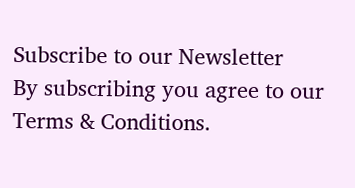Subscribe to our Newsletter
By subscribing you agree to our Terms & Conditions.